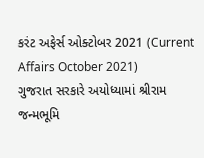કરંટ અફેર્સ ઓક્ટોબર 2021 (Current Affairs October 2021)
ગુજરાત સરકારે અયોધ્યામાં શ્રીરામ જન્મભૂમિ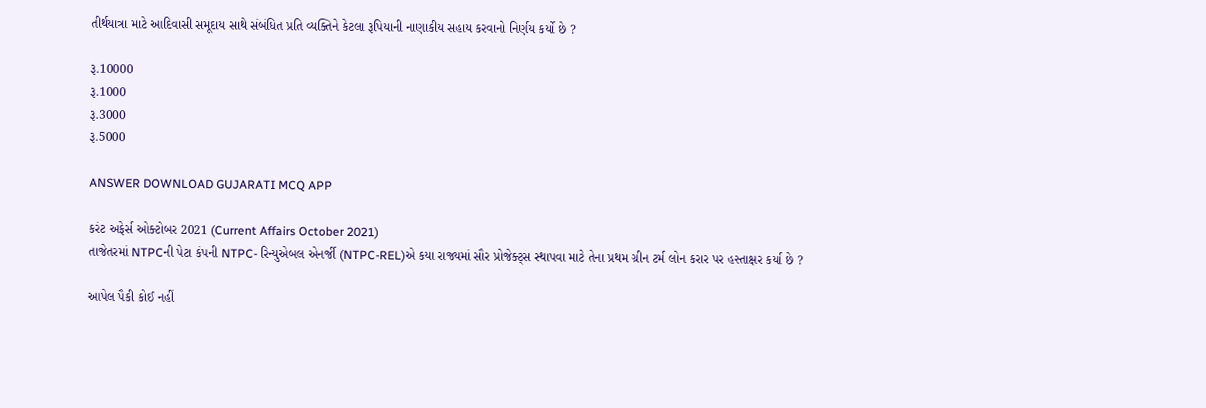તીર્થયાત્રા માટે આદિવાસી સમૂદાય સાથે સંબંધિત પ્રતિ વ્યક્તિને કેટલા રૂપિયાની નાણાકીય સહાય કરવાનો નિર્ણય કર્યો છે ?

રૂ.10000
રૂ.1000
રૂ.3000
રૂ.5000

ANSWER DOWNLOAD GUJARATI MCQ APP

કરંટ અફેર્સ ઓક્ટોબર 2021 (Current Affairs October 2021)
તાજેતરમાં NTPCની પેટા કંપની NTPC- રિન્યુએબલ એનર્જી (NTPC-REL)એ કયા રાજ્યમાં સૌર પ્રોજેક્ટ્સ સ્થાપવા માટે તેના પ્રથમ ગ્રીન ટર્મ લોન કરાર પર હસ્તાક્ષર કર્યા છે ?

આપેલ પૈકી કોઈ નહીં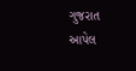ગુજરાત
આપેલ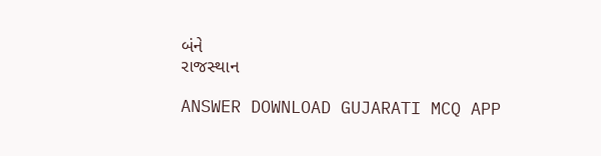બંને
રાજસ્થાન

ANSWER DOWNLOAD GUJARATI MCQ APP